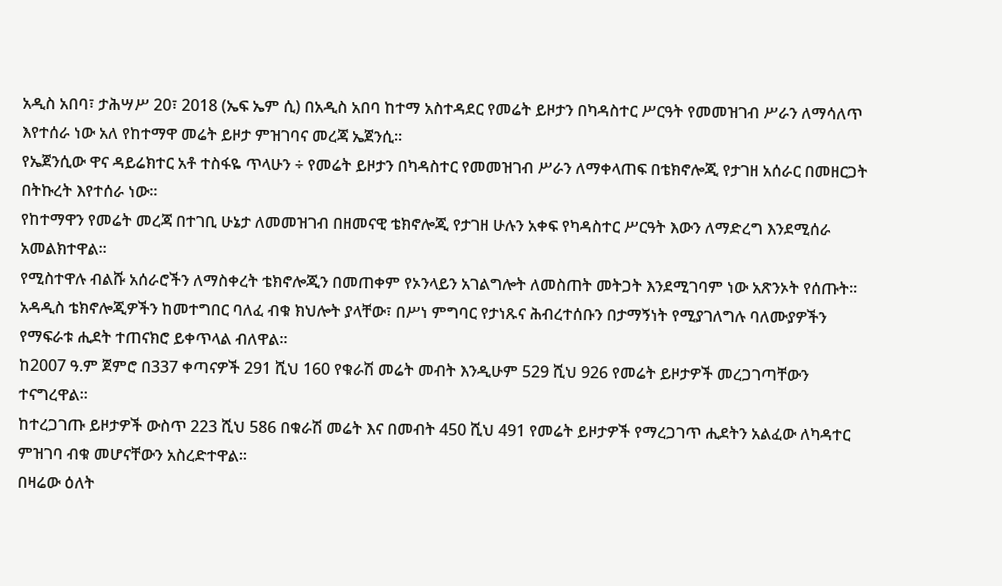አዲስ አበባ፣ ታሕሣሥ 20፣ 2018 (ኤፍ ኤም ሲ) በአዲስ አበባ ከተማ አስተዳደር የመሬት ይዞታን በካዳስተር ሥርዓት የመመዝገብ ሥራን ለማሳለጥ እየተሰራ ነው አለ የከተማዋ መሬት ይዞታ ምዝገባና መረጃ ኤጀንሲ፡፡
የኤጀንሲው ዋና ዳይሬክተር አቶ ተስፋዬ ጥላሁን ÷ የመሬት ይዞታን በካዳስተር የመመዝገብ ሥራን ለማቀላጠፍ በቴክኖሎጂ የታገዘ አሰራር በመዘርጋት በትኩረት እየተሰራ ነው፡፡
የከተማዋን የመሬት መረጃ በተገቢ ሁኔታ ለመመዝገብ በዘመናዊ ቴክኖሎጂ የታገዘ ሁሉን አቀፍ የካዳስተር ሥርዓት እውን ለማድረግ እንደሚሰራ አመልክተዋል፡፡
የሚስተዋሉ ብልሹ አሰራሮችን ለማስቀረት ቴክኖሎጂን በመጠቀም የኦንላይን አገልግሎት ለመስጠት መትጋት እንደሚገባም ነው አጽንኦት የሰጡት፡፡
አዳዲስ ቴክኖሎጂዎችን ከመተግበር ባለፈ ብቁ ክህሎት ያላቸው፣ በሥነ ምግባር የታነጹና ሕብረተሰቡን በታማኝነት የሚያገለግሉ ባለሙያዎችን የማፍራቱ ሒደት ተጠናክሮ ይቀጥላል ብለዋል፡፡
ከ2007 ዓ.ም ጀምሮ በ337 ቀጣናዎች 291 ሺህ 160 የቁራሽ መሬት መብት እንዲሁም 529 ሺህ 926 የመሬት ይዞታዎች መረጋገጣቸውን ተናግረዋል፡፡
ከተረጋገጡ ይዞታዎች ውስጥ 223 ሺህ 586 በቁራሽ መሬት እና በመብት 450 ሺህ 491 የመሬት ይዞታዎች የማረጋገጥ ሒደትን አልፈው ለካዳተር ምዝገባ ብቁ መሆናቸውን አስረድተዋል፡፡
በዛሬው ዕለት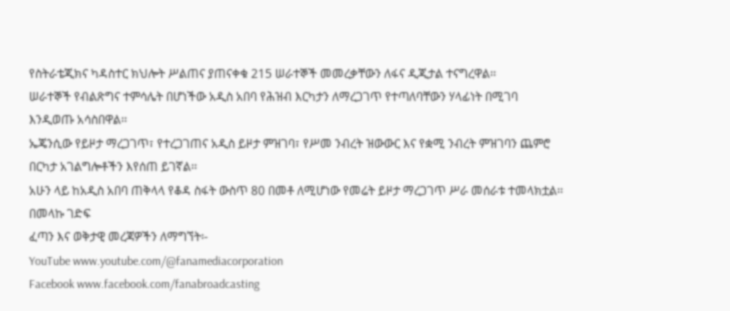የስትራቴጂክና ካዳስተር ክህሎት ሥልጠና ያጠናቀቁ 215 ሠራተኞች መመረቃቸውን ለፋና ዲጂታል ተናግረዋል፡፡
ሠራተኞች የብልጽግና ተምሳሌት በሆነችው አዲስ አበባ የሕዝብ እርካታን ለማረጋገጥ የተጣለባቸውን ሃላፊነት በሚገባ እንዲወጡ አሳስበዋል፡፡
ኤጄንሲው የይዞታ ማረጋገጥ፣ የተረጋገጠና አዲስ ይዞታ ምዝገባ፣ የሥመ ንብረት ዝውውር እና የቋሚ ንብረት ምዝገባን ጨምሮ በርካታ አገልግሎቶችን እየሰጠ ይገኛል፡፡
አሁን ላይ ከአዲስ አበባ ጠቅላላ የቆዳ ስፋት ውስጥ 80 በመቶ ለሚሆነው የመሬት ይዞታ ማረጋገጥ ሥራ መሰራቱ ተመላክቷል፡፡
በመላኩ ገድፍ
ፈጣን እና ወቅታዊ መረጃዎችን ለማግኘት፡-
YouTube www.youtube.com/@fanamediacorporation
Facebook www.facebook.com/fanabroadcasting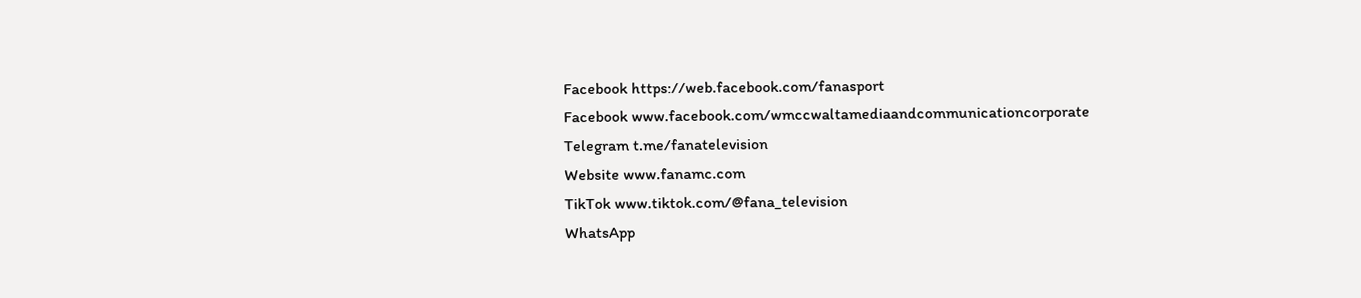Facebook https://web.facebook.com/fanasport
Facebook www.facebook.com/wmccwaltamediaandcommunicationcorporate
Telegram t.me/fanatelevision
Website www.fanamc.com
TikTok www.tiktok.com/@fana_television
WhatsApp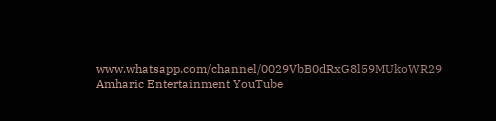www.whatsapp.com/channel/0029VbB0dRxG8l59MUkoWR29
Amharic Entertainment YouTube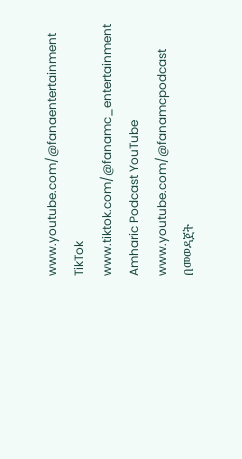www.youtube.com/@fanaentertainment
TikTok www.tiktok.com/@fanamc_entertainment
Amharic Podcast YouTube www.youtube.com/@fanamcpodcast በመወዳጀት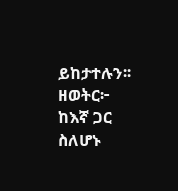ይከታተሉን፡፡
ዘወትር፦ ከእኛ ጋር ስለሆኑ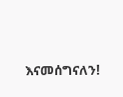እናመሰግናለን!